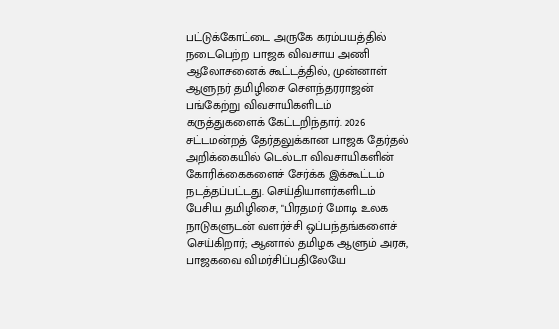பட்டுக்கோட்டை அருகே கரம்பயத்தில் நடைபெற்ற பாஜக விவசாய அணி ஆலோசனைக் கூட்டத்தில், முன்னாள் ஆளுநர் தமிழிசை சௌந்தரராஜன் பங்கேற்று விவசாயிகளிடம் கருத்துகளைக் கேட்டறிந்தார். 2026 சட்டமன்றத் தேர்தலுக்கான பாஜக தேர்தல் அறிக்கையில் டெல்டா விவசாயிகளின் கோரிக்கைகளைச் சேர்க்க இக்கூட்டம் நடத்தப்பட்டது. செய்தியாளர்களிடம் பேசிய தமிழிசை, "பிரதமர் மோடி உலக நாடுகளுடன் வளர்ச்சி ஒப்பந்தங்களைச் செய்கிறார்; ஆனால் தமிழக ஆளும் அரசு, பாஜகவை விமர்சிப்பதிலேயே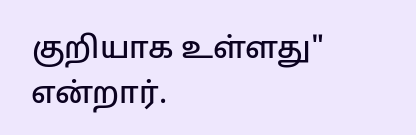குறியாக உள்ளது" என்றார்.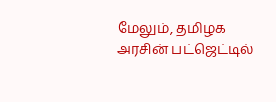மேலும், தமிழக அரசின் பட்ஜெட்டில்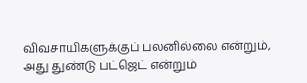விவசாயிகளுக்குப் பலனில்லை என்றும், அது துண்டு பட்ஜெட் என்றும்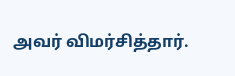அவர் விமர்சித்தார்.